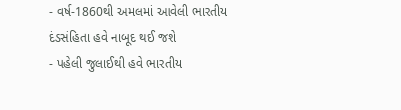- વર્ષ-1860થી અમલમાં આવેલી ભારતીય દંડસંહિતા હવે નાબૂદ થઈ જશે
- પહેલી જુલાઈથી હવે ભારતીય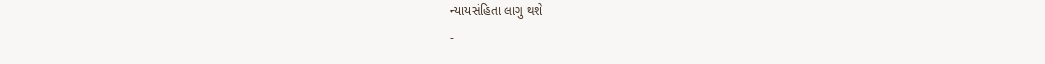ન્યાયસંહિતા લાગુ થશે
-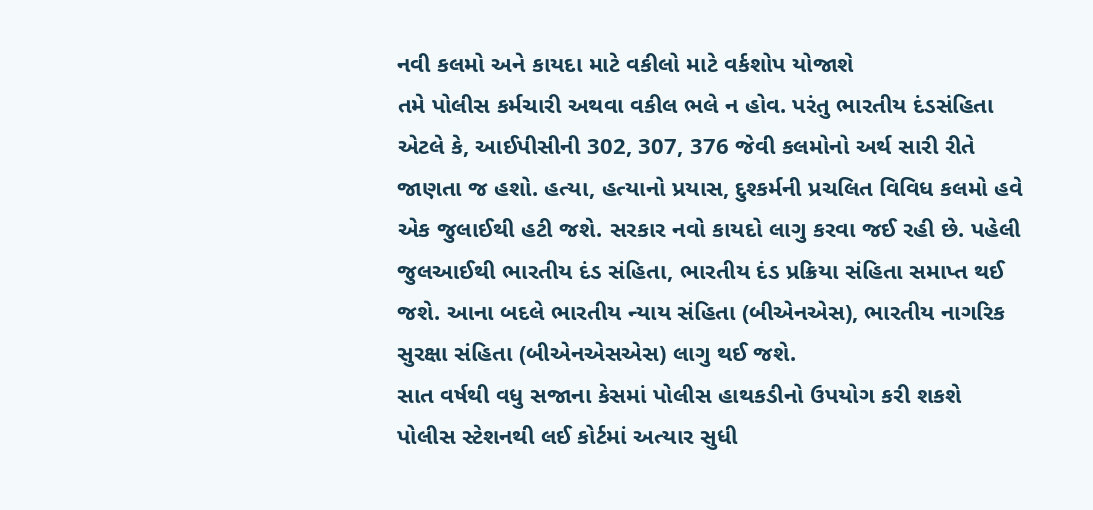નવી કલમો અને કાયદા માટે વકીલો માટે વર્કશોપ યોજાશે
તમે પોલીસ કર્મચારી અથવા વકીલ ભલે ન હોવ. પરંતુ ભારતીય દંડસંહિતા એટલે કે, આઈપીસીની 302, 307, 376 જેવી કલમોનો અર્થ સારી રીતે જાણતા જ હશો. હત્યા, હત્યાનો પ્રયાસ, દુશ્કર્મની પ્રચલિત વિવિધ કલમો હવે એક જુલાઈથી હટી જશે. સરકાર નવો કાયદો લાગુ કરવા જઈ રહી છે. પહેલી જુલઆઈથી ભારતીય દંડ સંહિતા, ભારતીય દંડ પ્રક્રિયા સંહિતા સમાપ્ત થઈ જશે. આના બદલે ભારતીય ન્યાય સંહિતા (બીએનએસ), ભારતીય નાગરિક સુરક્ષા સંહિતા (બીએનએસએસ) લાગુ થઈ જશે.
સાત વર્ષથી વધુ સજાના કેસમાં પોલીસ હાથકડીનો ઉપયોગ કરી શકશે
પોલીસ સ્ટેશનથી લઈ કોર્ટમાં અત્યાર સુધી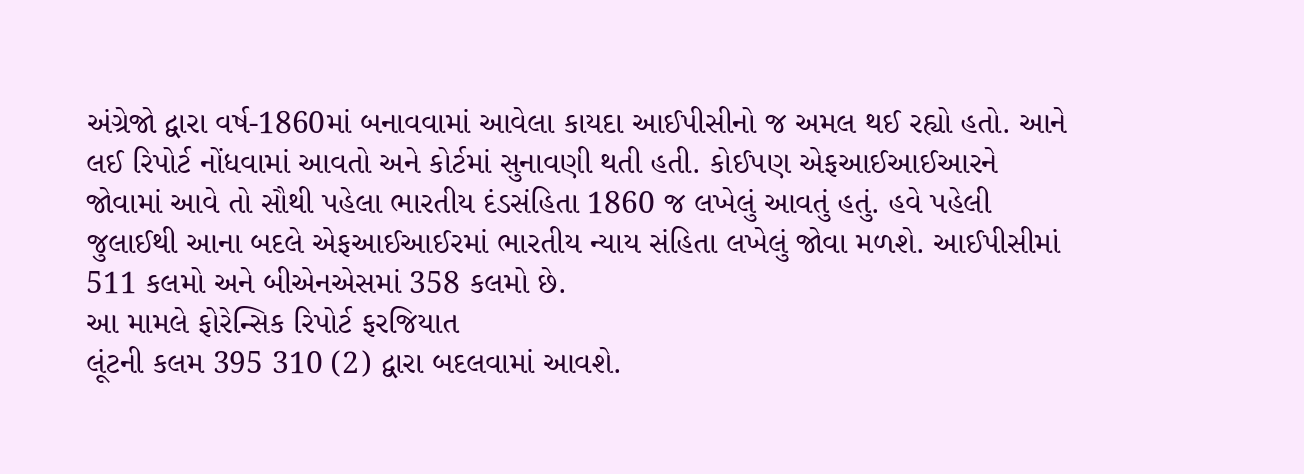અંગ્રેજો દ્વારા વર્ષ-1860માં બનાવવામાં આવેલા કાયદા આઈપીસીનો જ અમલ થઈ રહ્યો હતો. આને લઈ રિપોર્ટ નોંધવામાં આવતો અને કોર્ટમાં સુનાવણી થતી હતી. કોઈપણ એફઆઈઆઈઆરને જોવામાં આવે તો સૌથી પહેલા ભારતીય દંડસંહિતા 1860 જ લખેલું આવતું હતું. હવે પહેલી જુલાઈથી આના બદલે એફઆઈઆઈરમાં ભારતીય ન્યાય સંહિતા લખેલું જોવા મળશે. આઈપીસીમાં 511 કલમો અને બીએનએસમાં 358 કલમો છે.
આ મામલે ફોરેન્સિક રિપોર્ટ ફરજિયાત
લૂંટની કલમ 395 310 (2) દ્વારા બદલવામાં આવશે.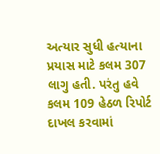અત્યાર સુધી હત્યાના પ્રયાસ માટે કલમ 307 લાગુ હતી. પરંતુ હવે કલમ 109 હેઠળ રિપોર્ટ દાખલ કરવામાં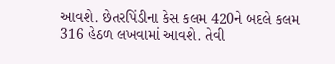આવશે. છેતરપિંડીના કેસ કલમ 420ને બદલે કલમ 316 હેઠળ લખવામાં આવશે. તેવી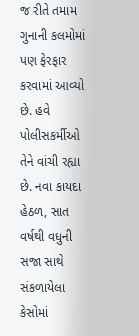જ રીતે તમામ ગુનાની કલમોમાં પણ ફેરફાર કરવામાં આવ્યો છે. હવે પોલીસકર્મીઓ તેને વાંચી રહ્યા છે. નવા કાયદા હેઠળ, સાત વર્ષથી વધુની સજા સાથે સંકળાયેલા કેસોમાં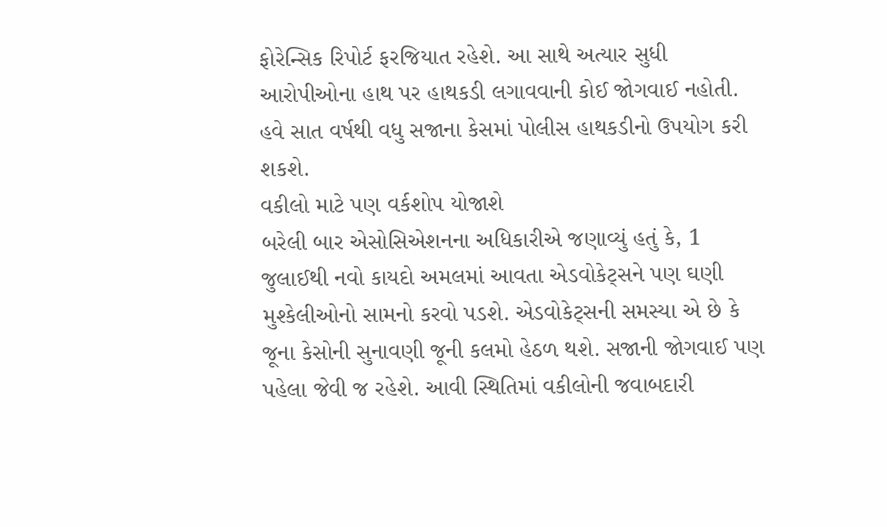ફોરેન્સિક રિપોર્ટ ફરજિયાત રહેશે. આ સાથે અત્યાર સુધી આરોપીઓના હાથ પર હાથકડી લગાવવાની કોઈ જોગવાઈ નહોતી. હવે સાત વર્ષથી વધુ સજાના કેસમાં પોલીસ હાથકડીનો ઉપયોગ કરી શકશે.
વકીલો માટે પણ વર્કશોપ યોજાશે
બરેલી બાર એસોસિએશનના અધિકારીએ જણાવ્યું હતું કે, 1 જુલાઈથી નવો કાયદો અમલમાં આવતા એડવોકેટ્સને પણ ઘણી મુશ્કેલીઓનો સામનો કરવો પડશે. એડવોકેટ્સની સમસ્યા એ છે કે જૂના કેસોની સુનાવણી જૂની કલમો હેઠળ થશે. સજાની જોગવાઈ પણ પહેલા જેવી જ રહેશે. આવી સ્થિતિમાં વકીલોની જવાબદારી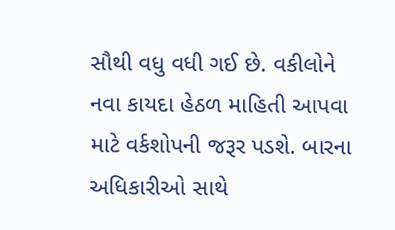સૌથી વધુ વધી ગઈ છે. વકીલોને નવા કાયદા હેઠળ માહિતી આપવા માટે વર્કશોપની જરૂર પડશે. બારના અધિકારીઓ સાથે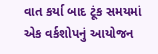વાત કર્યા બાદ ટૂંક સમયમાં એક વર્કશોપનું આયોજન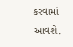કરવામાં આવશે.